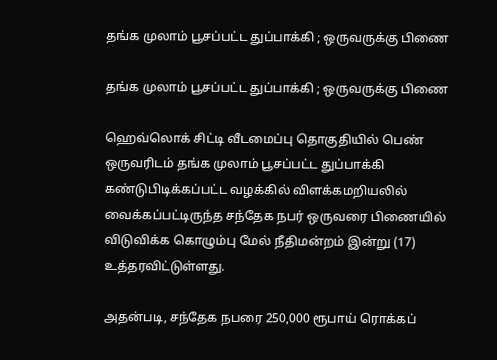தங்க முலாம் பூசப்பட்ட துப்பாக்கி ; ஒருவருக்கு பிணை

தங்க முலாம் பூசப்பட்ட துப்பாக்கி ; ஒருவருக்கு பிணை

ஹெவ்லொக் சிட்டி வீடமைப்பு தொகுதியில் பெண் ஒருவரிடம் தங்க முலாம் பூசப்பட்ட துப்பாக்கி கண்டுபிடிக்கப்பட்ட வழக்கில் விளக்கமறியலில் வைக்கப்பட்டிருந்த சந்தேக நபர் ஒருவரை பிணையில் விடுவிக்க கொழும்பு மேல் நீதிமன்றம் இன்று (17) உத்தரவிட்டுள்ளது.

அதன்படி, சந்தேக நபரை 250,000 ரூபாய் ரொக்கப்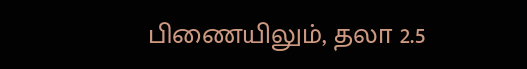பிணையிலும், தலா 2.5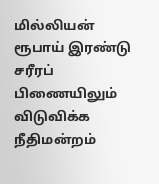மில்லியன் ரூபாய் இரண்டு சரீரப் பிணையிலும் விடுவிக்க நீதிமன்றம்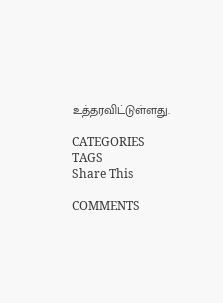உத்தரவிட்டுள்ளது.

CATEGORIES
TAGS
Share This

COMMENTS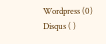Wordpress (0)
Disqus ( )